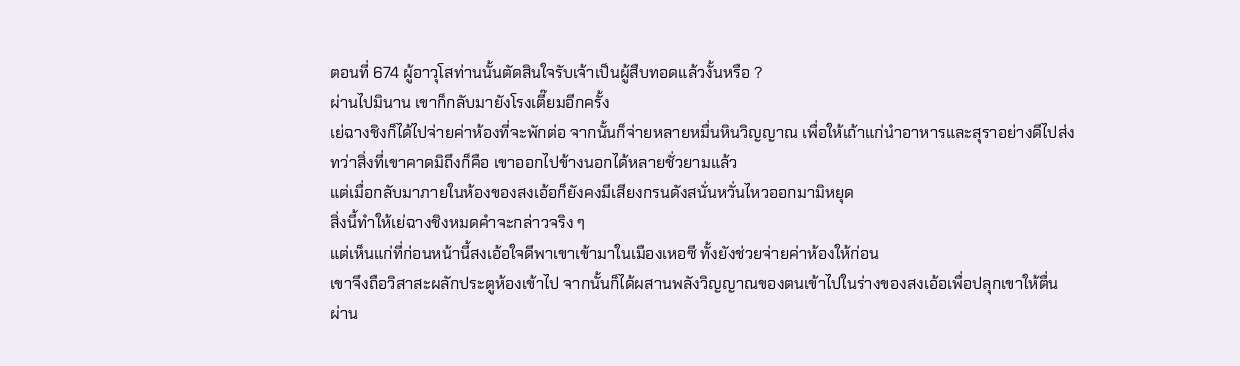ตอนที่ 674 ผู้อาวุโสท่านนั้นตัดสินใจรับเจ้าเป็นผู้สืบทอดแล้วงั้นหรือ ?
ผ่านไปมินาน เขาก็กลับมายังโรงเตี๊ยมอีกครั้ง
เย่ฉางชิงก็ได้ไปจ่ายค่าห้องที่จะพักต่อ จากนั้นก็จ่ายหลายหมื่นหินวิญญาณ เพื่อให้เถ้าแก่นำอาหารและสุราอย่างดีไปส่ง
ทว่าสิ่งที่เขาคาดมิถึงก็คือ เขาออกไปข้างนอกได้หลายชั่วยามแล้ว
แต่เมื่อกลับมาภายในห้องของสงเอ้อก็ยังคงมีเสียงกรนดังสนั่นหวั่นไหวออกมามิหยุด
สิ่งนี้ทำให้เย่ฉางชิงหมดคำจะกล่าวจริง ๆ
แต่เห็นแก่ที่ก่อนหน้านี้สงเอ้อใจดีพาเขาเข้ามาในเมืองเหอซี ทั้งยังช่วยจ่ายค่าห้องให้ก่อน
เขาจึงถือวิสาสะผลักประตูห้องเข้าไป จากนั้นก็ได้ผสานพลังวิญญาณของตนเข้าไปในร่างของสงเอ้อเพื่อปลุกเขาให้ตื่น
ผ่าน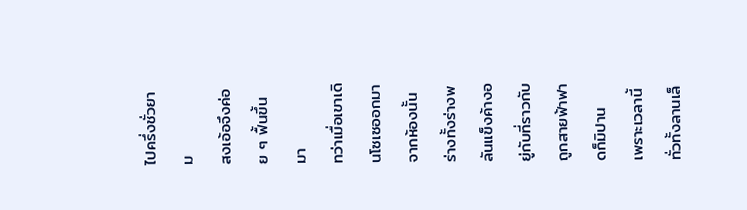ไปครึ่งชั่วยาม
สงเอ้อจึงค่อย ๆ ฟื้นขึ้นมา
ทว่าเมื่อเขาเดินโซเซออกมาจากห้องนั้น
ร่างทั้งร่างพลันแข็งค้างอยู่กับที่ราวกับถูกสายฟ้าฟาดก็มิปาน
เพราะเวลานี้ทั่วทั้งลานเล็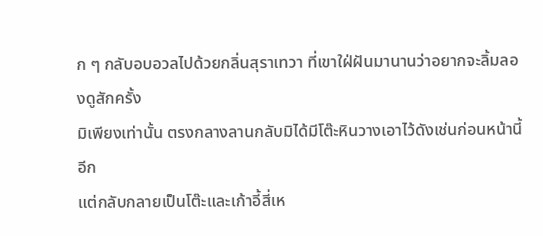ก ๆ กลับอบอวลไปด้วยกลิ่นสุราเทวา ที่เขาใฝ่ฝันมานานว่าอยากจะลิ้มลองดูสักครั้ง
มิเพียงเท่านั้น ตรงกลางลานกลับมิได้มีโต๊ะหินวางเอาไว้ดังเช่นก่อนหน้านี้อีก
แต่กลับกลายเป็นโต๊ะและเก้าอี้สี่เห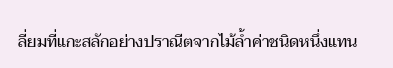ลี่ยมที่แกะสลักอย่างปราณีตจากไม้ล้ำค่าชนิดหนึ่งแทน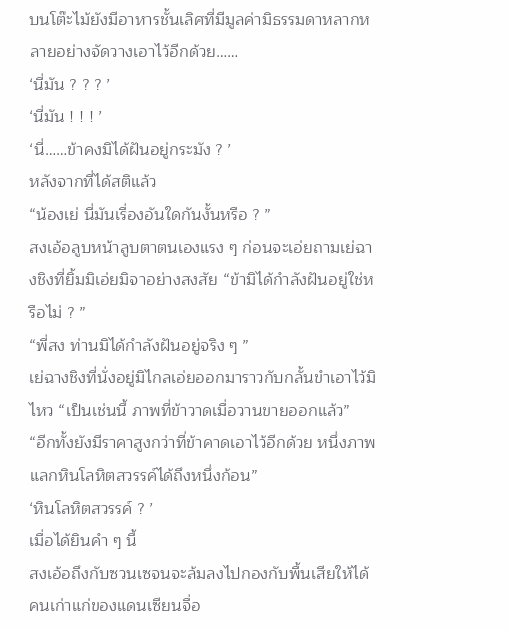บนโต๊ะไม้ยังมีอาหารชั้นเลิศที่มีมูลค่ามิธรรมดาหลากหลายอย่างจัดวางเอาไว้อีกด้วย……
‘นี่มัน ? ? ? ’
‘นี่มัน ! ! ! ’
‘นี่……ข้าคงมิได้ฝันอยู่กระมัง ? ’
หลังจากที่ได้สติแล้ว
“น้องเย่ นี่มันเรื่องอันใดกันงั้นหรือ ? ”
สงเอ้อลูบหน้าลูบตาตนเองแรง ๆ ก่อนจะเอ่ยถามเย่ฉางชิงที่ยิ้มมิเอ่ยมิจาอย่างสงสัย “ข้ามิได้กำลังฝันอยู่ใช่หรือไม่ ? ”
“พี่สง ท่านมิได้กำลังฝันอยู่จริง ๆ ”
เย่ฉางชิงที่นั่งอยู่มิไกลเอ่ยออกมาราวกับกลั้นขำเอาไว้มิไหว “เป็นเช่นนี้ ภาพที่ข้าวาดเมื่อวานขายออกแล้ว”
“อีกทั้งยังมีราคาสูงกว่าที่ข้าคาดเอาไว้อีกด้วย หนึ่งภาพแลกหินโลหิตสวรรค์ได้ถึงหนึ่งก้อน”
‘หินโลหิตสวรรค์ ? ’
เมื่อได้ยินคำ ๆ นี้
สงเอ้อถึงกับซวนเซจนจะล้มลงไปกองกับพื้นเสียให้ได้
คนเก่าแก่ของแดนเซียนจื่อ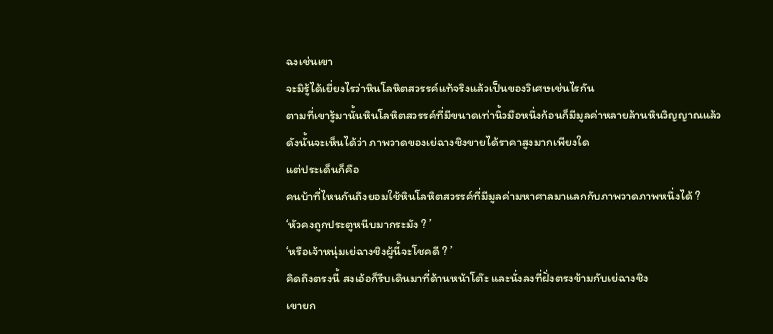ฉงเช่นเขา
จะมิรู้ได้เยี่ยงไรว่าหินโลหิตสวรรค์แท้จริงแล้วเป็นของวิเศษเช่นไรกัน
ตามที่เขารู้มานั้นหินโลหิตสวรรค์ที่มีขนาดเท่านิ้วมือหนึ่งก้อนก็มีมูลค่าหลายล้านหินวิญญาณแล้ว
ดังนั้นจะเห็นได้ว่า ภาพวาดของเย่ฉางชิงขายได้ราคาสูงมากเพียงใด
แต่ประเด็นก็คือ
คนบ้าที่ไหนกันถึงยอมใช้หินโลหิตสวรรค์ที่มีมูลค่ามหาศาลมาแลกกับภาพวาดภาพหนึ่งได้ ?
‘หัวคงถูกประตูหนีบมากระมัง ? ’
‘หรือเจ้าหนุ่มเย่ฉางชิงผู้นี้จะโชคดี ? ’
คิดถึงตรงนี้ สงเอ้อก็รีบเดินมาที่ด้านหน้าโต๊ะ และนั่งลงที่ฝั่งตรงข้ามกับเย่ฉางชิง
เขายก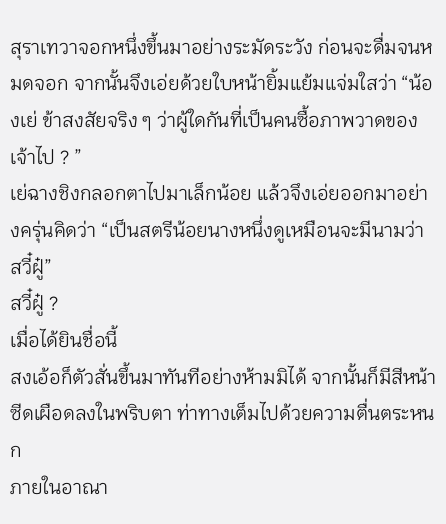สุราเทวาจอกหนึ่งขึ้นมาอย่างระมัดระวัง ก่อนจะดื่มจนหมดจอก จากนั้นจึงเอ่ยด้วยใบหน้ายิ้มแย้มแจ่มใสว่า “น้องเย่ ข้าสงสัยจริง ๆ ว่าผู้ใดกันที่เป็นคนซื้อภาพวาดของเจ้าไป ? ”
เย่ฉางชิงกลอกตาไปมาเล็กน้อย แล้วจึงเอ่ยออกมาอย่างครุ่นคิดว่า “เป็นสตรีน้อยนางหนึ่งดูเหมือนจะมีนามว่า สวี๋ฝู๋”
สวี๋ฝู๋ ?
เมื่อได้ยินชื่อนี้
สงเอ้อก็ตัวสั่นขึ้นมาทันทีอย่างห้ามมิได้ จากนั้นก็มีสีหน้าซีดเผือดลงในพริบตา ท่าทางเต็มไปด้วยความตื่นตระหนก
ภายในอาณา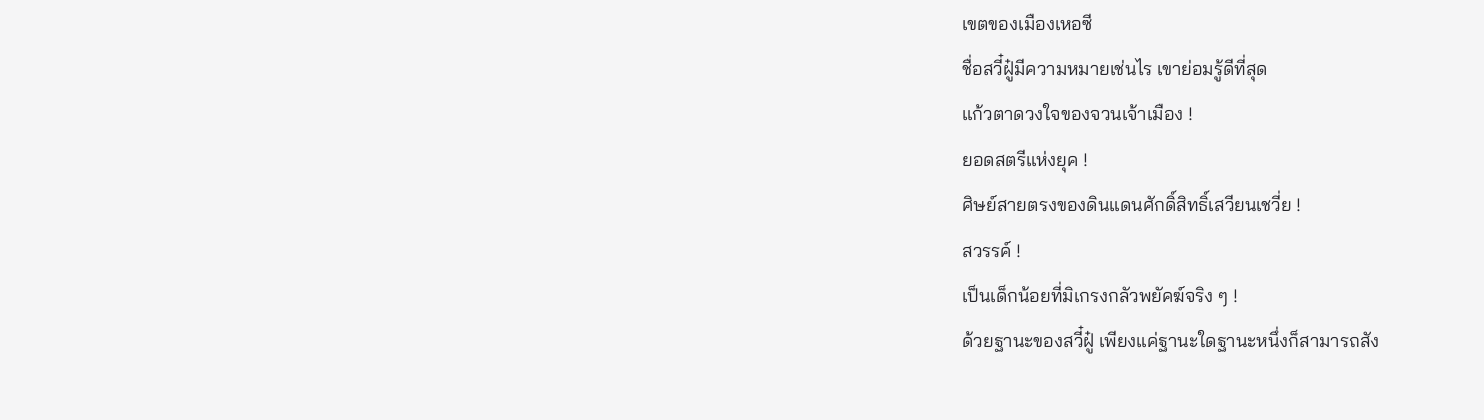เขตของเมืองเหอซี
ชื่อสวี๋ฝู๋มีความหมายเช่นไร เขาย่อมรู้ดีที่สุด
แก้วตาดวงใจของจวนเจ้าเมือง !
ยอดสตรีแห่งยุค !
ศิษย์สายตรงของดินแดนศักดิ์สิทธิ์เสวียนเชวี่ย !
สวรรค์ !
เป็นเด็กน้อยที่มิเกรงกลัวพยัคฆ์จริง ๆ !
ด้วยฐานะของสวี๋ฝู๋ เพียงแค่ฐานะใดฐานะหนึ่งก็สามารถสัง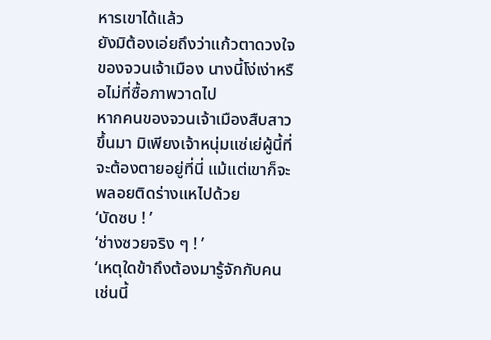หารเขาได้แล้ว
ยังมิต้องเอ่ยถึงว่าแก้วตาดวงใจของจวนเจ้าเมือง นางนี้โง่เง่าหรือไม่ที่ซื้อภาพวาดไป
หากคนของจวนเจ้าเมืองสืบสาวขึ้นมา มิเพียงเจ้าหนุ่มแซ่เย่ผู้นี้ที่จะต้องตายอยู่ที่นี่ แม้แต่เขาก็จะพลอยติดร่างแหไปด้วย
‘บัดซบ ! ’
‘ช่างซวยจริง ๆ ! ’
‘เหตุใดข้าถึงต้องมารู้จักกับคนเช่นนี้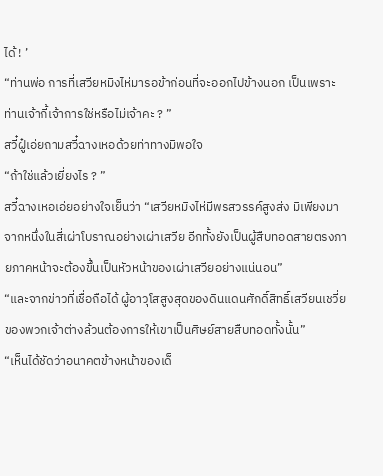ได้ ! ’
“ท่านพ่อ การที่เสวียหมิงไห่มารอข้าก่อนที่จะออกไปข้างนอก เป็นเพราะท่านเจ้ากี้เจ้าการใช่หรือไม่เจ้าคะ ? ”
สวี๋ฝู๋เอ่ยถามสวี๋ฉางเหอด้วยท่าทางมิพอใจ
“ถ้าใช่แล้วเยี่ยงไร ? ”
สวี๋ฉางเหอเอ่ยอย่างใจเย็นว่า “เสวียหมิงไห่มีพรสวรรค์สูงส่ง มิเพียงมาจากหนึ่งในสี่เผ่าโบราณอย่างเผ่าเสวีย อีกทั้งยังเป็นผู้สืบทอดสายตรงภายภาคหน้าจะต้องขึ้นเป็นหัวหน้าของเผ่าเสวียอย่างแน่นอน”
“และจากข่าวที่เชื่อถือได้ ผู้อาวุโสสูงสุดของดินแดนศักดิ์สิทธิ์เสวียนเชวี่ยของพวกเจ้าต่างล้วนต้องการให้เขาเป็นศิษย์สายสืบทอดทั้งนั้น”
“เห็นได้ชัดว่าอนาคตข้างหน้าของเด็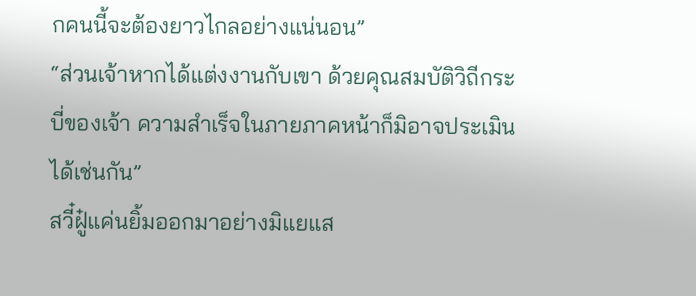กคนนี้จะต้องยาวไกลอย่างแน่นอน”
“ส่วนเจ้าหากได้แต่งงานกับเขา ด้วยคุณสมบัติวิถีกระบี่ของเจ้า ความสำเร็จในภายภาคหน้าก็มิอาจประเมินได้เช่นกัน”
สวี๋ฝู๋แค่นยิ้มออกมาอย่างมิแยแส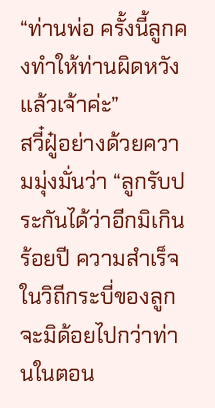“ท่านพ่อ ครั้งนี้ลูกคงทำให้ท่านผิดหวังแล้วเจ้าค่ะ”
สวี๋ฝู๋อย่างด้วยความมุ่งมั่นว่า “ลูกรับประกันได้ว่าอีกมิเกินร้อยปี ความสำเร็จในวิถีกระบี่ของลูกจะมิด้อยไปกว่าท่านในตอน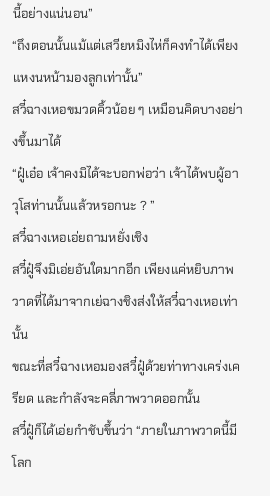นี้อย่างแน่นอน”
“ถึงตอนนั้นแม้แต่เสวียหมิงไห่ก็คงทำได้เพียงแหงนหน้ามองลูกเท่านั้น”
สวี๋ฉางเหอขมวดคิ้วน้อย ๆ เหมือนคิดบางอย่างขึ้นมาได้
“ฝู๋เอ๋อ เจ้าคงมิได้จะบอกพ่อว่า เจ้าได้พบผู้อาวุโสท่านนั้นแล้วหรอกนะ ? ”
สวี๋ฉางเหอเอ่ยถามหยั่งเชิง
สวี๋ฝู๋จึงมิเอ่ยอันใดมากอีก เพียงแค่หยิบภาพวาดที่ได้มาจากเย่ฉางชิงส่งให้สวี๋ฉางเหอเท่านั้น
ขณะที่สวี๋ฉางเหอมองสวี๋ฝู๋ด้วยท่าทางเคร่งเครียด และกำลังจะคลี่ภาพวาดออกนั้น
สวี๋ฝู๋ก็ได้เอ่ยกำชับขึ้นว่า “ภายในภาพวาดนี้มีโลก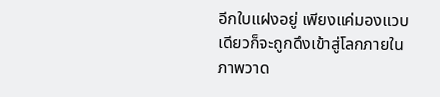อีกใบแฝงอยู่ เพียงแค่มองแวบเดียวก็จะถูกดึงเข้าสู่โลกภายในภาพวาด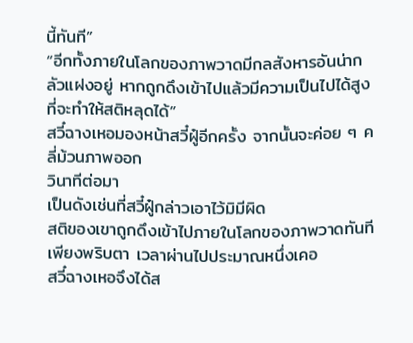นี้ทันที”
“อีกทั้งภายในโลกของภาพวาดมีกลสังหารอันน่ากลัวแฝงอยู่ หากถูกดึงเข้าไปแล้วมีความเป็นไปได้สูงที่จะทำให้สติหลุดได้”
สวี๋ฉางเหอมองหน้าสวี๋ฝู๋อีกครั้ง จากนั้นจะค่อย ๆ คลี่ม้วนภาพออก
วินาทีต่อมา
เป็นดังเช่นที่สวี๋ฝู๋กล่าวเอาไว้มิมีผิด
สติของเขาถูกดึงเข้าไปภายในโลกของภาพวาดทันที
เพียงพริบตา เวลาผ่านไปประมาณหนึ่งเคอ
สวี๋ฉางเหอจึงได้ส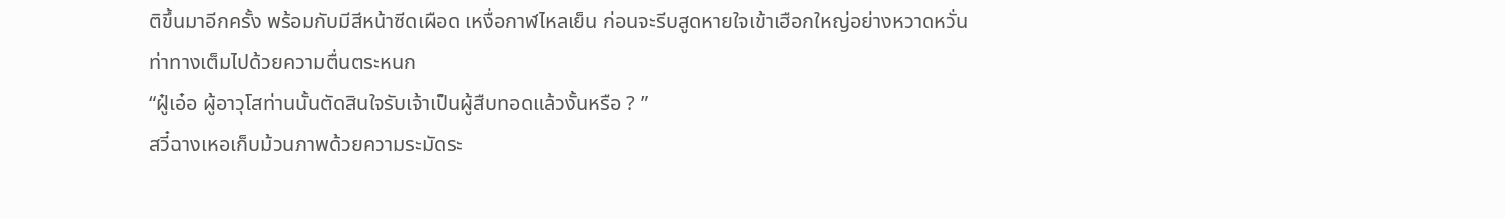ติขึ้นมาอีกครั้ง พร้อมกับมีสีหน้าซีดเผือด เหงื่อกาฬไหลเย็น ก่อนจะรีบสูดหายใจเข้าเฮือกใหญ่อย่างหวาดหวั่น
ท่าทางเต็มไปด้วยความตื่นตระหนก
“ฝู๋เอ๋อ ผู้อาวุโสท่านนั้นตัดสินใจรับเจ้าเป็นผู้สืบทอดแล้วงั้นหรือ ? ”
สวี๋ฉางเหอเก็บม้วนภาพด้วยความระมัดระ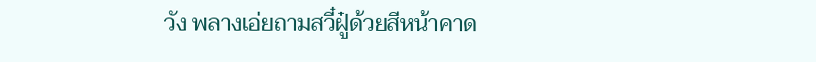วัง พลางเอ่ยถามสวี๋ฝู๋ด้วยสีหน้าคาด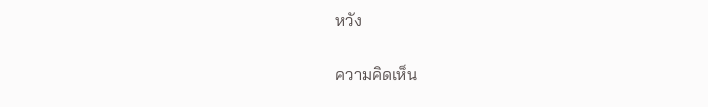หวัง

ความคิดเห็น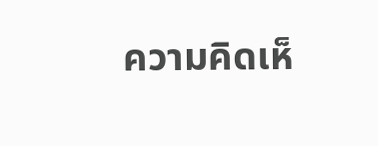ความคิดเห็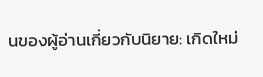นของผู้อ่านเกี่ยวกับนิยาย: เกิดใหม่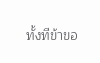ทั้งทีข้าขอ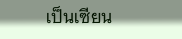เป็นเซียน